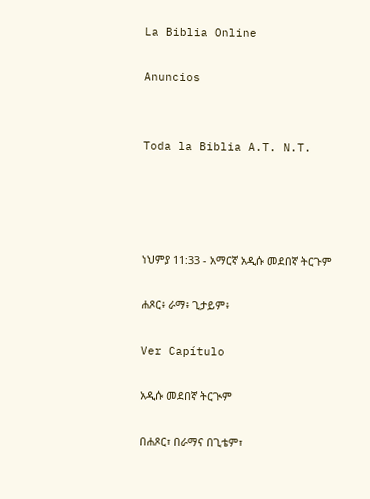La Biblia Online

Anuncios


Toda la Biblia A.T. N.T.




ነህምያ 11:33 - አማርኛ አዲሱ መደበኛ ትርጉም

ሐጾር፥ ራማ፥ ጊታይም፥

Ver Capítulo

አዲሱ መደበኛ ትርጒም

በሐጾር፣ በራማና በጊቴም፣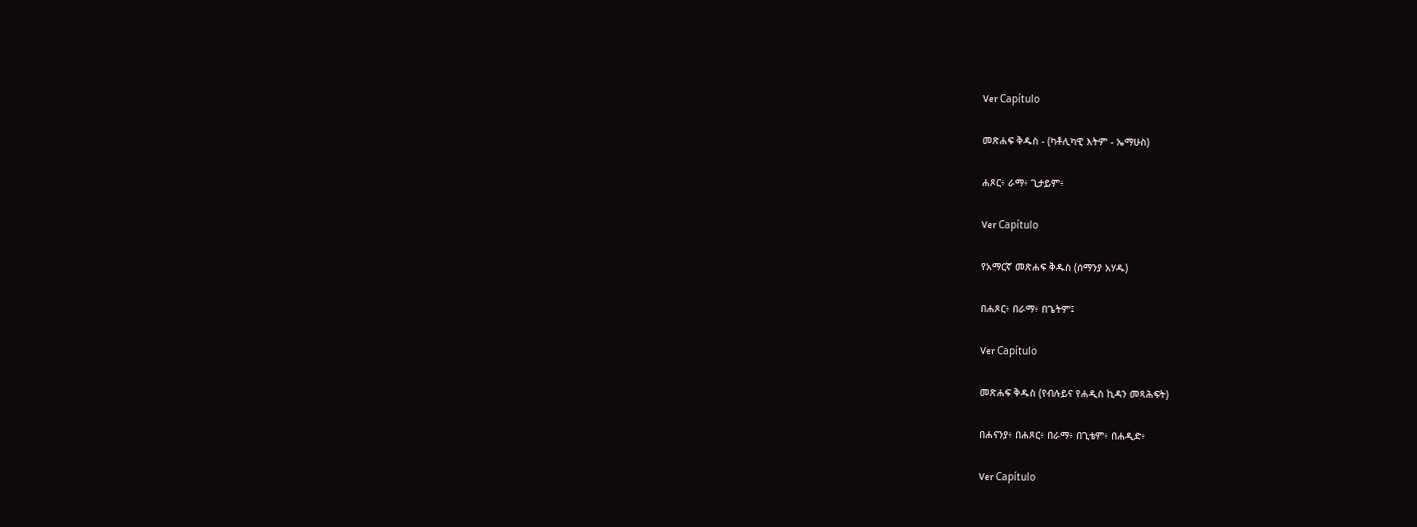Ver Capítulo

መጽሐፍ ቅዱስ - (ካቶሊካዊ እትም - ኤማሁስ)

ሐጾር፥ ራማ፥ ጊታይም፥

Ver Capítulo

የአማርኛ መጽሐፍ ቅዱስ (ሰማንያ አሃዱ)

በሐጾር፥ በራማ፥ በጌትም፤

Ver Capítulo

መጽሐፍ ቅዱስ (የብሉይና የሐዲስ ኪዳን መጻሕፍት)

በሐናንያ፥ በሐጾር፥ በራማ፥ በጊቴም፥ በሐዲድ፥

Ver Capítulo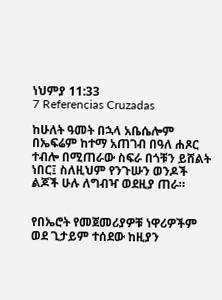ነህምያ 11:33
7 Referencias Cruzadas

ከሁለት ዓመት በኋላ አቤሴሎም በኤፍሬም ከተማ አጠገብ በዓለ ሐጾር ተብሎ በሚጠራው ስፍራ በጎቹን ይሸልት ነበር፤ ስለዚህም የንጉሡን ወንዶች ልጆች ሁሉ ለግብዣ ወደዚያ ጠራ።


የበኤሮት የመጀመሪያዎቹ ነዋሪዎችም ወደ ጊታይም ተሰደው ከዚያን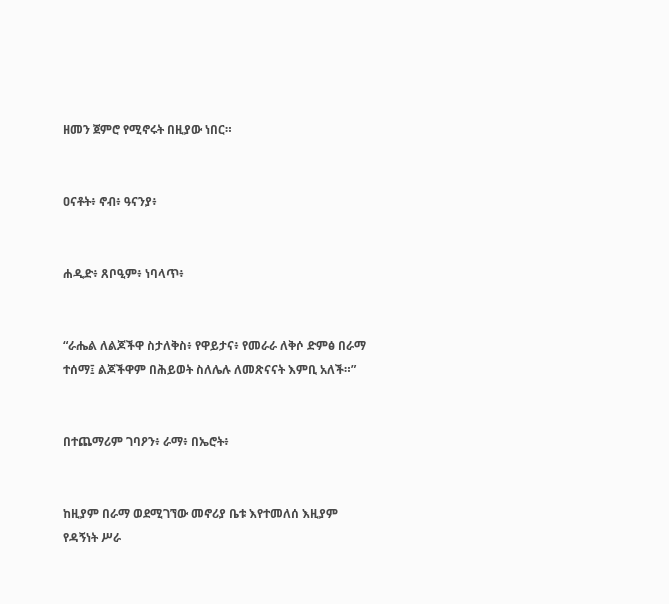ዘመን ጀምሮ የሚኖሩት በዚያው ነበር።


ዐናቶት፥ ኖብ፥ ዓናንያ፥


ሐዲድ፥ ጸቦዒም፥ ነባላጥ፥


“ራሔል ለልጆችዋ ስታለቅስ፥ የዋይታና፥ የመራራ ለቅሶ ድምፅ በራማ ተሰማ፤ ልጆችዋም በሕይወት ስለሌሉ ለመጽናናት እምቢ አለች።”


በተጨማሪም ገባዖን፥ ራማ፥ በኤሮት፥


ከዚያም በራማ ወደሚገኘው መኖሪያ ቤቱ እየተመለሰ እዚያም የዳኝነት ሥራ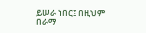ይሠራ ነበር፤ በዚህም በራማ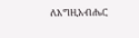ለእግዚአብሔር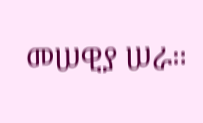መሠዊያ ሠራ።